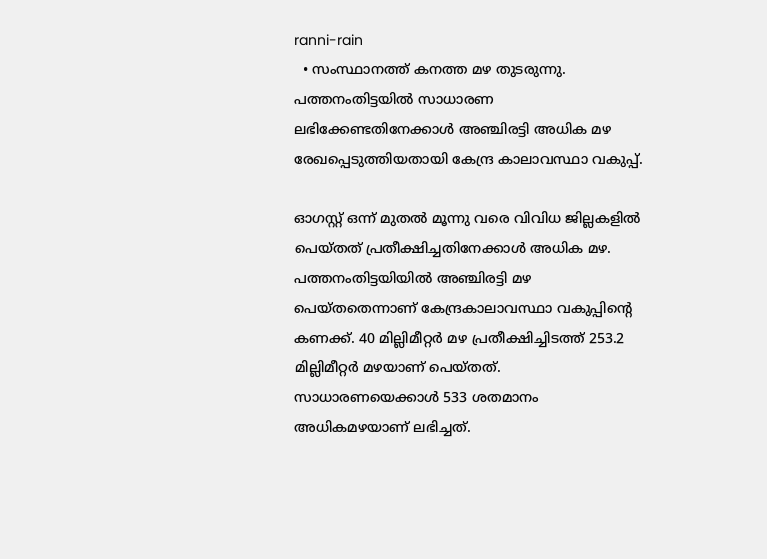ranni-rain
  • സംസ്ഥാനത്ത് കനത്ത മഴ തുടരുന്നു. പത്തനംതിട്ടയിൽ സാധാരണ ലഭിക്കേണ്ടതിനേക്കാൾ അഞ്ചിരട്ടി അധിക മഴ രേഖപ്പെടുത്തിയതായി കേന്ദ്ര കാലാവസ്ഥാ വകുപ്പ്.

ഓഗസ്റ്റ് ഒന്ന് മുതല്‍ മൂന്നു വരെ വിവിധ ജില്ലകളില്‍ പെയ്തത് പ്രതീക്ഷിച്ചതിനേക്കാള്‍ അധിക മഴ. പത്തനംതിട്ടയിയില്‍ അഞ്ചിരട്ടി മഴ പെയ്തതെന്നാണ് കേന്ദ്രകാലാവസ്ഥാ വകുപ്പിന്‍റെ കണക്ക്. 40 മില്ലിമീറ്റര്‍ മഴ പ്രതീക്ഷിച്ചിടത്ത് 253.2 മില്ലിമീറ്റര്‍ മഴയാണ് പെയ്തത്. സാധാരണയെക്കാള്‍ 533 ശതമാനം അധികമഴയാണ് ലഭിച്ചത്.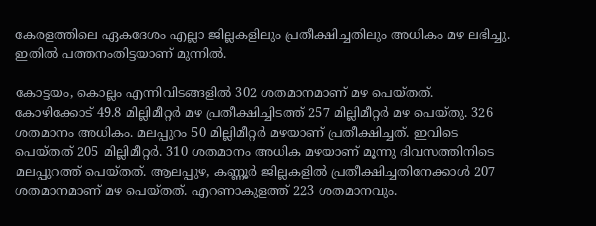കേരളത്തിലെ ഏകദേശം എല്ലാ ജില്ലകളിലും പ്രതീക്ഷിച്ചതിലും അധികം മഴ ലഭിച്ചു. ഇതില്‍ പത്തനംതിട്ടയാണ് മുന്നില്‍.

കോട്ടയം, കൊല്ലം എന്നിവിടങ്ങളില്‍ 302 ശതമാനമാണ് മഴ പെയ്തത്. കോഴിക്കോട് 49.8 മില്ലിമീറ്റര്‍ മഴ പ്രതീക്ഷിച്ചിടത്ത് 257 മില്ലിമീറ്റര്‍ മഴ പെയ്തു. 326 ശതമാനം അധികം. മലപ്പുറം 50 മില്ലിമീറ്റര്‍ മഴയാണ് പ്രതീക്ഷിച്ചത്. ഇവിടെ പെയ്തത് 205 മില്ലിമീറ്റര്‍. 310 ശതമാനം അധിക മഴയാണ് മൂന്നു ദിവസത്തിനിടെ മലപ്പുറത്ത് പെയ്തത്. ആലപ്പുഴ, കണ്ണൂര്‍ ജില്ലകളില്‍ പ്രതീക്ഷിച്ചതിനേക്കാള്‍ 207 ശതമാനമാണ് മഴ പെയ്തത്. എറണാകുളത്ത് 223 ശതമാനവും.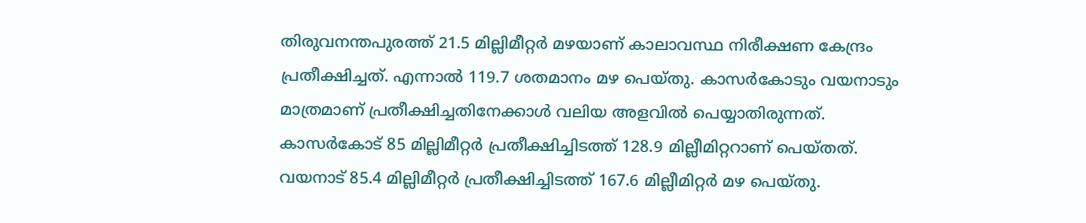തിരുവനന്തപുരത്ത് 21.5 മില്ലിമീറ്റര്‍ മഴയാണ് കാലാവസ്ഥ നിരീക്ഷണ കേന്ദ്രം പ്രതീക്ഷിച്ചത്. എന്നാല്‍ 119.7 ശതമാനം മഴ പെയ്തു. കാസര്‍കോടും വയനാടും മാത്രമാണ് പ്രതീക്ഷിച്ചതിനേക്കാള്‍ വലിയ അളവില്‍ പെയ്യാതിരുന്നത്. കാസര്‍കോട് 85 മില്ലിമീറ്റര്‍ പ്രതീക്ഷിച്ചിടത്ത് 128.9 മില്ലീമിറ്ററാണ് പെയ്തത്. വയനാട് 85.4 മില്ലിമീറ്റര്‍ പ്രതീക്ഷിച്ചിടത്ത് 167.6 മില്ലീമിറ്റര്‍ മഴ പെയ്തു.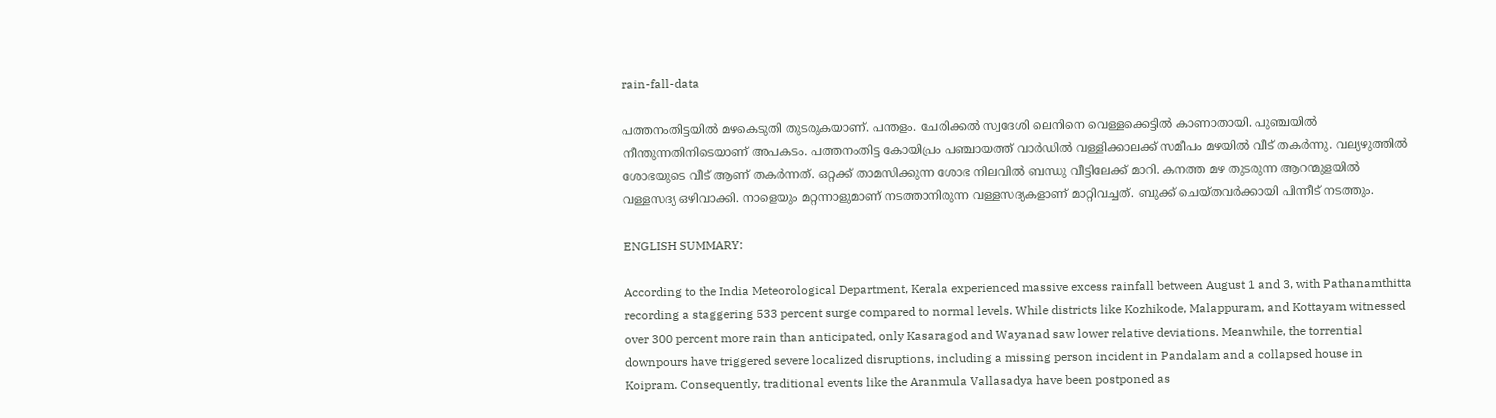rain-fall-data

പത്തനംതിട്ടയില്‍ മഴകെടുതി തുടരുകയാണ്. പന്തളം. ചേരിക്കല്‍ സ്വദേശി ലെനിനെ വെള്ളക്കെട്ടില്‍ കാണാതായി. പുഞ്ചയില്‍ നീന്തുന്നതിനിടെയാണ് അപകടം. പത്തനംതിട്ട കോയിപ്രം പഞ്ചായത്ത്‌ വാർഡിൽ വള്ളിക്കാലക്ക് സമീപം മഴയിൽ വീട് തകർന്നു. വല്യഴുത്തിൽ ശോഭയുടെ വീട് ആണ് തകർന്നത്. ഒറ്റക്ക് താമസിക്കുന്ന ശോഭ നിലവിൽ ബന്ധു വീട്ടിലേക്ക് മാറി. കനത്ത മഴ തുടരുന്ന ആറന്മുളയില്‍ വള്ളസദ്യ ഒഴിവാക്കി. നാളെയും മറ്റന്നാളുമാണ് നടത്താനിരുന്ന വള്ളസദ്യകളാണ് മാറ്റിവച്ചത്. ബുക്ക് ചെയ്തവര്‍ക്കായി പിന്നീട് നടത്തും.

ENGLISH SUMMARY:

According to the India Meteorological Department, Kerala experienced massive excess rainfall between August 1 and 3, with Pathanamthitta recording a staggering 533 percent surge compared to normal levels. While districts like Kozhikode, Malappuram, and Kottayam witnessed over 300 percent more rain than anticipated, only Kasaragod and Wayanad saw lower relative deviations. Meanwhile, the torrential downpours have triggered severe localized disruptions, including a missing person incident in Pandalam and a collapsed house in Koipram. Consequently, traditional events like the Aranmula Vallasadya have been postponed as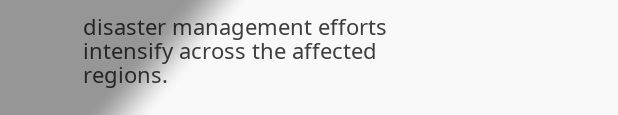disaster management efforts intensify across the affected regions.